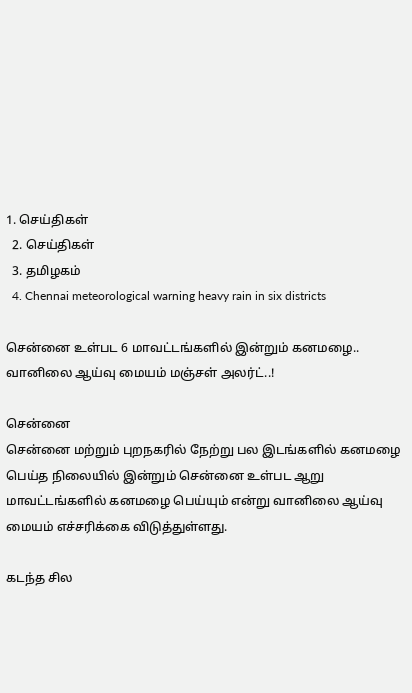1. செய்திகள்
  2. செய்திகள்
  3. த‌மிழக‌ம்
  4. Chennai meteorological warning heavy rain in six districts

சென்னை உள்பட 6 மாவட்டங்களில் இன்றும் கனமழை.. வானிலை ஆய்வு மையம் மஞ்சள் அலர்ட்..!

சென்னை
சென்னை மற்றும் புறநகரில் நேற்று பல இடங்களில் கனமழை பெய்த நிலையில் இன்றும் சென்னை உள்பட ஆறு மாவட்டங்களில் கனமழை பெய்யும் என்று வானிலை ஆய்வு மையம் எச்சரிக்கை விடுத்துள்ளது.

கடந்த சில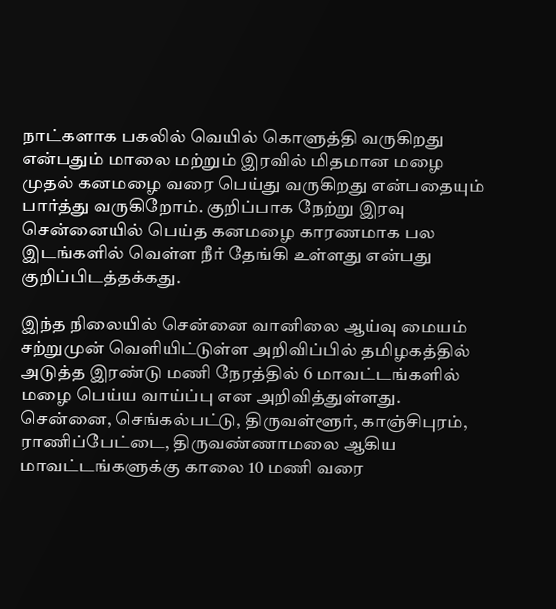நாட்களாக பகலில் வெயில் கொளுத்தி வருகிறது என்பதும் மாலை மற்றும் இரவில் மிதமான மழை முதல் கனமழை வரை பெய்து வருகிறது என்பதையும் பார்த்து வருகிறோம். குறிப்பாக நேற்று இரவு சென்னையில் பெய்த கனமழை காரணமாக பல இடங்களில் வெள்ள நீர் தேங்கி உள்ளது என்பது குறிப்பிடத்தக்கது.

இந்த நிலையில் சென்னை வானிலை ஆய்வு மையம் சற்றுமுன் வெளியிட்டுள்ள அறிவிப்பில் தமிழகத்தில் அடுத்த இரண்டு மணி நேரத்தில் 6 மாவட்டங்களில் மழை பெய்ய வாய்ப்பு என அறிவித்துள்ளது. சென்னை, செங்கல்பட்டு, திருவள்ளூர், காஞ்சிபுரம், ராணிப்பேட்டை, திருவண்ணாமலை ஆகிய மாவட்டங்களுக்கு காலை 10 மணி வரை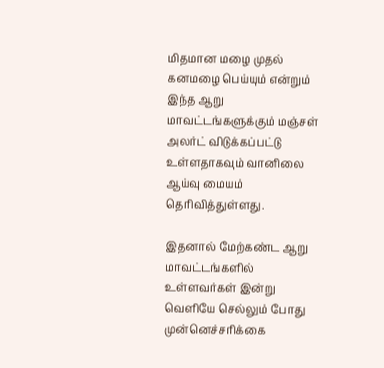மிதமான மழை முதல் கனமழை பெய்யும் என்றும் இந்த ஆறு மாவட்டங்களுக்கும் மஞ்சள் அலர்ட் விடுக்கப்பட்டு உள்ளதாகவும் வானிலை ஆய்வு மையம் தெரிவித்துள்ளது.

இதனால் மேற்கண்ட ஆறு மாவட்டங்களில் உள்ளவர்கள் இன்று வெளியே செல்லும் போது முன்னெச்சரிக்கை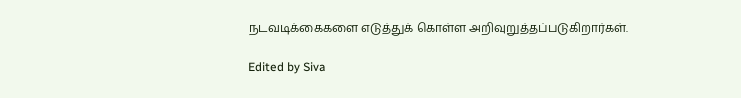நடவடிக்கைகளை எடுத்துக் கொள்ள அறிவுறுத்தப்படுகிறார்கள்.

Edited by Siva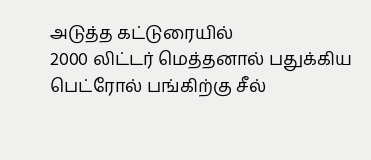அடுத்த கட்டுரையில்
2000 லிட்டர் மெத்தனால் பதுக்கிய பெட்ரோல் பங்கிற்கு சீல்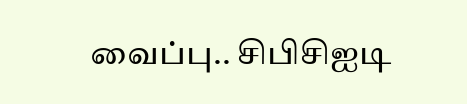வைப்பு.. சிபிசிஐடி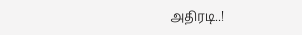அதிரடி..!